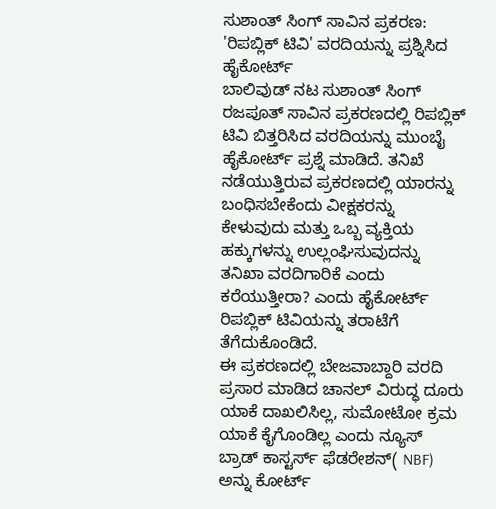ಸುಶಾಂತ್ ಸಿಂಗ್ ಸಾವಿನ ಪ್ರಕರಣ: 'ರಿಪಬ್ಲಿಕ್ ಟಿವಿ' ವರದಿಯನ್ನು ಪ್ರಶ್ನಿಸಿದ ಹೈಕೋರ್ಟ್
ಬಾಲಿವುಡ್ ನಟ ಸುಶಾಂತ್ ಸಿಂಗ್ ರಜಪೂತ್ ಸಾವಿನ ಪ್ರಕರಣದಲ್ಲಿ ರಿಪಬ್ಲಿಕ್ ಟಿವಿ ಬಿತ್ತರಿಸಿದ ವರದಿಯನ್ನು ಮುಂಬೈ ಹೈಕೋರ್ಟ್ ಪ್ರಶ್ನೆ ಮಾಡಿದೆ. ತನಿಖೆ ನಡೆಯುತ್ತಿರುವ ಪ್ರಕರಣದಲ್ಲಿ ಯಾರನ್ನು ಬಂಧಿಸಬೇಕೆಂದು ವೀಕ್ಷಕರನ್ನು ಕೇಳುವುದು ಮತ್ತು ಒಬ್ಬ ವ್ಯಕ್ತಿಯ ಹಕ್ಕುಗಳನ್ನು ಉಲ್ಲಂಘಿಸುವುದನ್ನು ತನಿಖಾ ವರದಿಗಾರಿಕೆ ಎಂದು ಕರೆಯುತ್ತೀರಾ? ಎಂದು ಹೈಕೋರ್ಟ್ ರಿಪಬ್ಲಿಕ್ ಟಿವಿಯನ್ನು ತರಾಟೆಗೆ ತೆಗೆದುಕೊಂಡಿದೆ.
ಈ ಪ್ರಕರಣದಲ್ಲಿ ಬೇಜವಾಬ್ದಾರಿ ವರದಿ ಪ್ರಸಾರ ಮಾಡಿದ ಚಾನಲ್ ವಿರುದ್ಧ ದೂರು ಯಾಕೆ ದಾಖಲಿಸಿಲ್ಲ, ಸುಮೋಟೋ ಕ್ರಮ ಯಾಕೆ ಕೈಗೊಂಡಿಲ್ಲ ಎಂದು ನ್ಯೂಸ್ ಬ್ರಾಡ್ ಕಾಸ್ಟರ್ಸ್ ಫೆಡರೇಶನ್( NBF) ಅನ್ನು ಕೋರ್ಟ್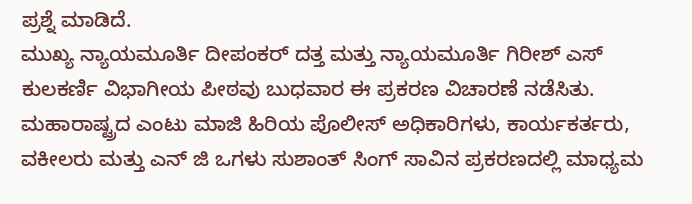ಪ್ರಶ್ನೆ ಮಾಡಿದೆ.
ಮುಖ್ಯ ನ್ಯಾಯಮೂರ್ತಿ ದೀಪಂಕರ್ ದತ್ತ ಮತ್ತು ನ್ಯಾಯಮೂರ್ತಿ ಗಿರೀಶ್ ಎಸ್ ಕುಲಕರ್ಣಿ ವಿಭಾಗೀಯ ಪೀಠವು ಬುಧವಾರ ಈ ಪ್ರಕರಣ ವಿಚಾರಣೆ ನಡೆಸಿತು. ಮಹಾರಾಷ್ಟ್ರದ ಎಂಟು ಮಾಜಿ ಹಿರಿಯ ಪೊಲೀಸ್ ಅಧಿಕಾರಿಗಳು, ಕಾರ್ಯಕರ್ತರು, ವಕೀಲರು ಮತ್ತು ಎನ್ ಜಿ ಒಗಳು ಸುಶಾಂತ್ ಸಿಂಗ್ ಸಾವಿನ ಪ್ರಕರಣದಲ್ಲಿ ಮಾಧ್ಯಮ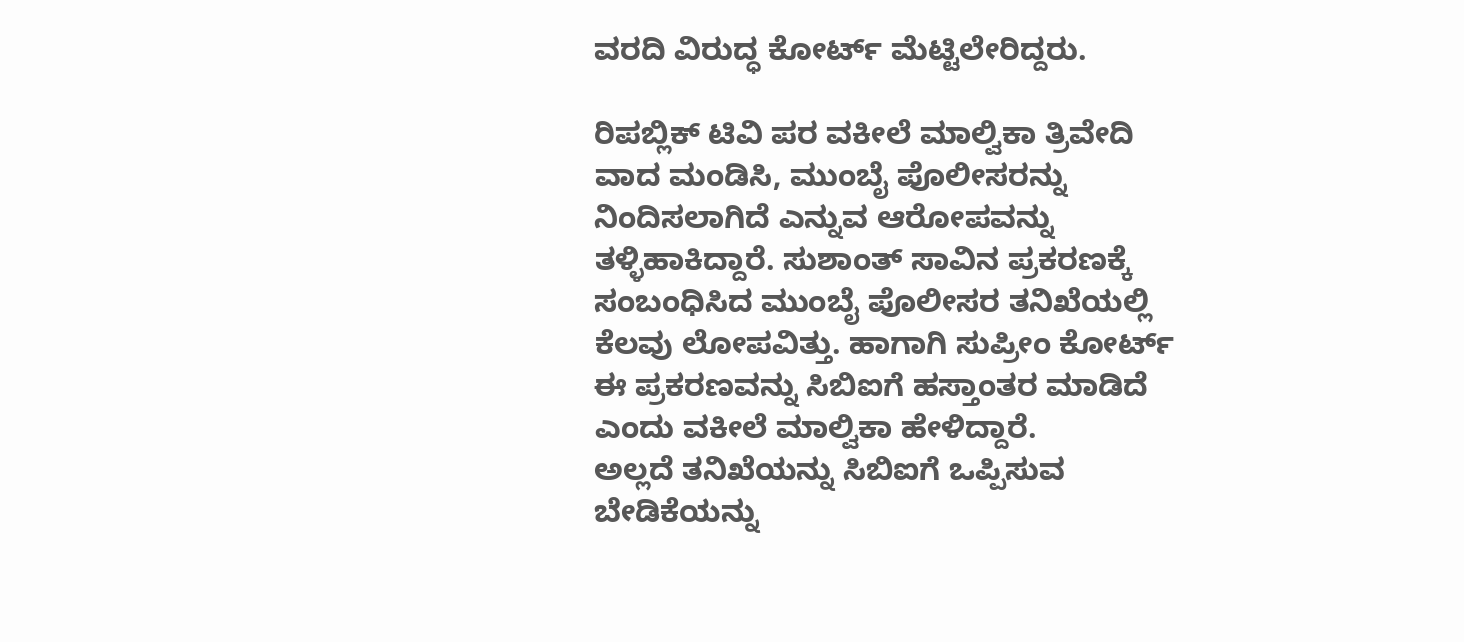ವರದಿ ವಿರುದ್ಧ ಕೋರ್ಟ್ ಮೆಟ್ಟಿಲೇರಿದ್ದರು.

ರಿಪಬ್ಲಿಕ್ ಟಿವಿ ಪರ ವಕೀಲೆ ಮಾಲ್ವಿಕಾ ತ್ರಿವೇದಿ ವಾದ ಮಂಡಿಸಿ, ಮುಂಬೈ ಪೊಲೀಸರನ್ನು ನಿಂದಿಸಲಾಗಿದೆ ಎನ್ನುವ ಆರೋಪವನ್ನು ತಳ್ಳಿಹಾಕಿದ್ದಾರೆ. ಸುಶಾಂತ್ ಸಾವಿನ ಪ್ರಕರಣಕ್ಕೆ ಸಂಬಂಧಿಸಿದ ಮುಂಬೈ ಪೊಲೀಸರ ತನಿಖೆಯಲ್ಲಿ ಕೆಲವು ಲೋಪವಿತ್ತು. ಹಾಗಾಗಿ ಸುಪ್ರೀಂ ಕೋರ್ಟ್ ಈ ಪ್ರಕರಣವನ್ನು ಸಿಬಿಐಗೆ ಹಸ್ತಾಂತರ ಮಾಡಿದೆ ಎಂದು ವಕೀಲೆ ಮಾಲ್ವಿಕಾ ಹೇಳಿದ್ದಾರೆ.
ಅಲ್ಲದೆ ತನಿಖೆಯನ್ನು ಸಿಬಿಐಗೆ ಒಪ್ಪಿಸುವ ಬೇಡಿಕೆಯನ್ನು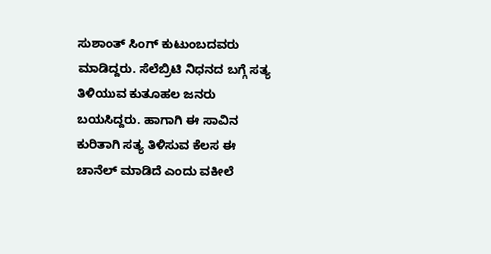ಸುಶಾಂತ್ ಸಿಂಗ್ ಕುಟುಂಬದವರು ಮಾಡಿದ್ದರು. ಸೆಲೆಬ್ರಿಟಿ ನಿಧನದ ಬಗ್ಗೆ ಸತ್ಯ ತಿಳಿಯುವ ಕುತೂಹಲ ಜನರು ಬಯಸಿದ್ದರು. ಹಾಗಾಗಿ ಈ ಸಾವಿನ ಕುರಿತಾಗಿ ಸತ್ಯ ತಿಳಿಸುವ ಕೆಲಸ ಈ ಚಾನೆಲ್ ಮಾಡಿದೆ ಎಂದು ವಕೀಲೆ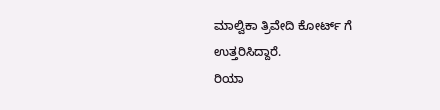ಮಾಲ್ವಿಕಾ ತ್ರಿವೇದಿ ಕೋರ್ಟ್ ಗೆ ಉತ್ತರಿಸಿದ್ದಾರೆ.
ರಿಯಾ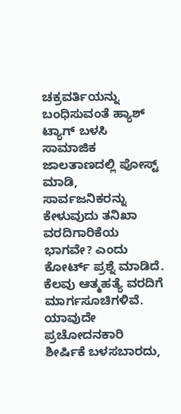ಚಕ್ರವರ್ತಿಯನ್ನು ಬಂಧಿಸುವಂತೆ ಹ್ಯಾಶ್ ಟ್ಯಾಗ್ ಬಳಸಿ ಸಾಮಾಜಿಕ ಜಾಲತಾಣದಲ್ಲಿ ಪೋಸ್ಟ್ ಮಾಡಿ, ಸಾರ್ವಜನಿಕರನ್ನು ಕೇಳುವುದು ತನಿಖಾ ವರದಿಗಾರಿಕೆಯ ಭಾಗವೇ? ಎಂದು ಕೋರ್ಟ್ ಪ್ರಶ್ನೆ ಮಾಡಿದೆ. ಕೆಲವು ಆತ್ಮಹತ್ಯೆ ವರದಿಗೆ ಮಾರ್ಗಸೂಚಿಗಳಿವೆ. ಯಾವುದೇ ಪ್ರಚೋದನಕಾರಿ ಶೀರ್ಷಿಕೆ ಬಳಸಬಾರದು,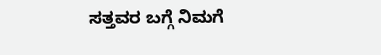ಸತ್ತವರ ಬಗ್ಗೆ ನಿಮಗೆ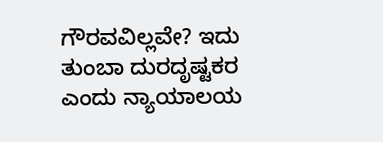ಗೌರವವಿಲ್ಲವೇ? ಇದು ತುಂಬಾ ದುರದೃಷ್ಟಕರ ಎಂದು ನ್ಯಾಯಾಲಯ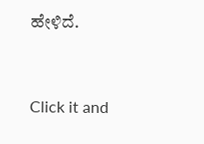ಹೇಳಿದೆ.


Click it and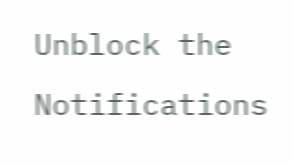Unblock the Notifications